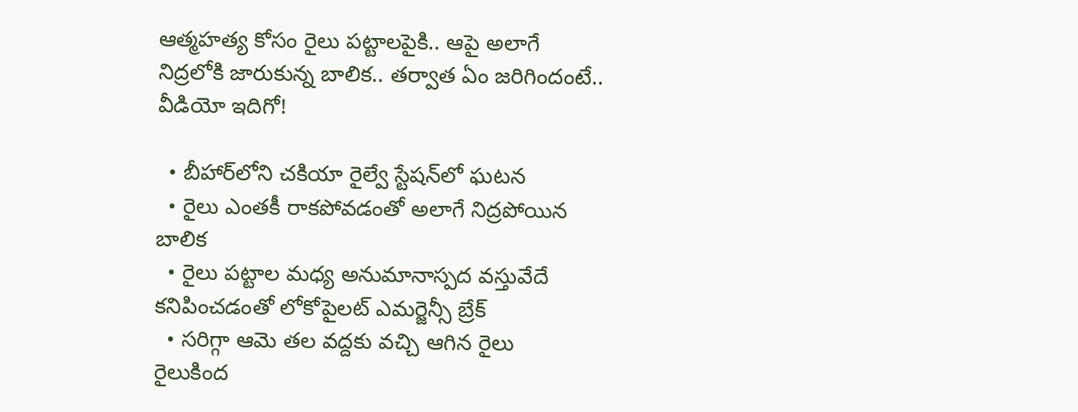ఆత్మహత్య కోసం రైలు పట్టాలపైకి.. ఆపై అలాగే నిద్రలోకి జారుకున్న బాలిక.. తర్వాత ఏం జరిగిందంటే.. వీడియో ఇదిగో!

  • బీహార్‌లోని చకియా రైల్వే స్టేషన్‌లో ఘటన
  • రైలు ఎంతకీ రాకపోవడంతో అలాగే నిద్రపోయిన బాలిక
  • రైలు పట్టాల మధ్య అనుమానాస్పద వస్తువేదే కనిపించడంతో లోకోపైలట్ ఎమర్జెన్సీ బ్రేక్
  • సరిగ్గా ఆమె తల వద్దకు వచ్చి ఆగిన రైలు
రైలుకింద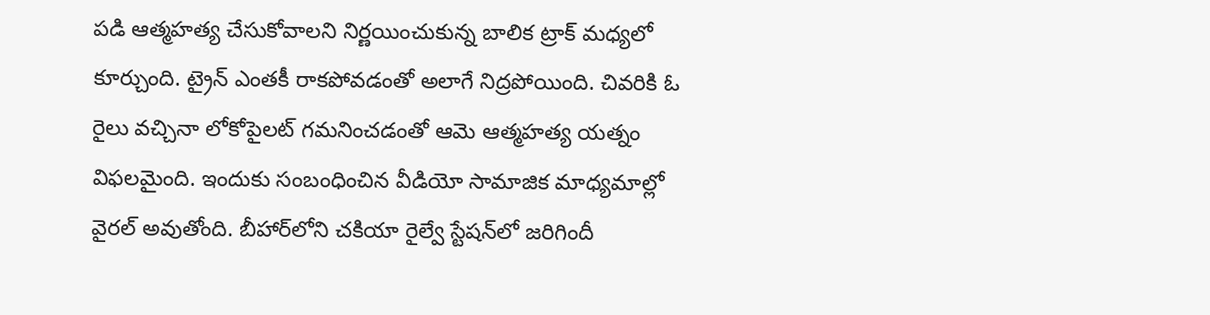పడి ఆత్మహత్య చేసుకోవాలని నిర్ణయించుకున్న బాలిక ట్రాక్‌ మధ్యలో కూర్చుంది. ట్రైన్ ఎంతకీ రాకపోవడంతో అలాగే నిద్రపోయింది. చివరికి ఓ రైలు వచ్చినా లోకోపైలట్ గమనించడంతో ఆమె ఆత్మహత్య యత్నం విఫలమైంది. ఇందుకు సంబంధించిన వీడియో సామాజిక మాధ్యమాల్లో వైరల్ అవుతోంది. బీహార్‌లోని చకియా రైల్వే స్టేషన్‌లో జరిగిందీ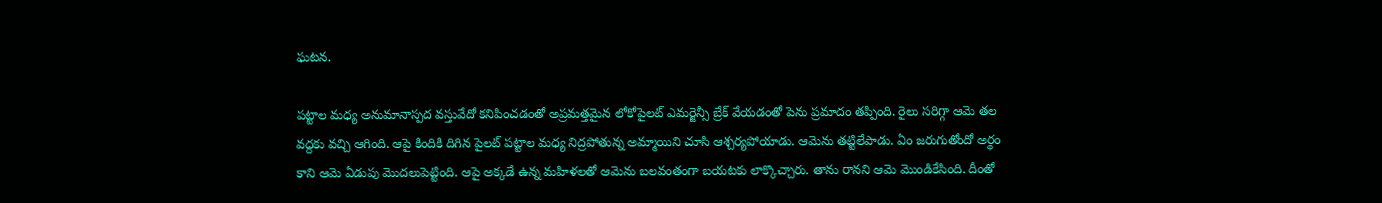ఘటన.

పట్టాల మధ్య అనుమానాస్పద వస్తువేదో కనిపించడంతో అప్రమత్తమైన లోకోపైలట్ ఎమర్జెన్సీ బ్రేక్ వేయడంతో పెను ప్రమాదం తప్పింది. రైలు సరిగ్గా ఆమె తల వద్దకు వచ్చి ఆగింది. ఆపై కిందికి దిగిన పైలట్ పట్టాల మధ్య నిద్రపోతున్న అమ్మాయిని చూసి ఆశ్చర్యపోయాడు. ఆమెను తట్టిలేపాడు. ఏం జరుగుతోందో అర్థం కాని ఆమె ఏడుపు మొదలుపెట్టింది. ఆపై అక్కడే ఉన్న మహిళలతో ఆమెను బలవంతంగా బయటకు లాక్కొచ్చారు. తాను రానని ఆమె మొండికేసింది. దీంతో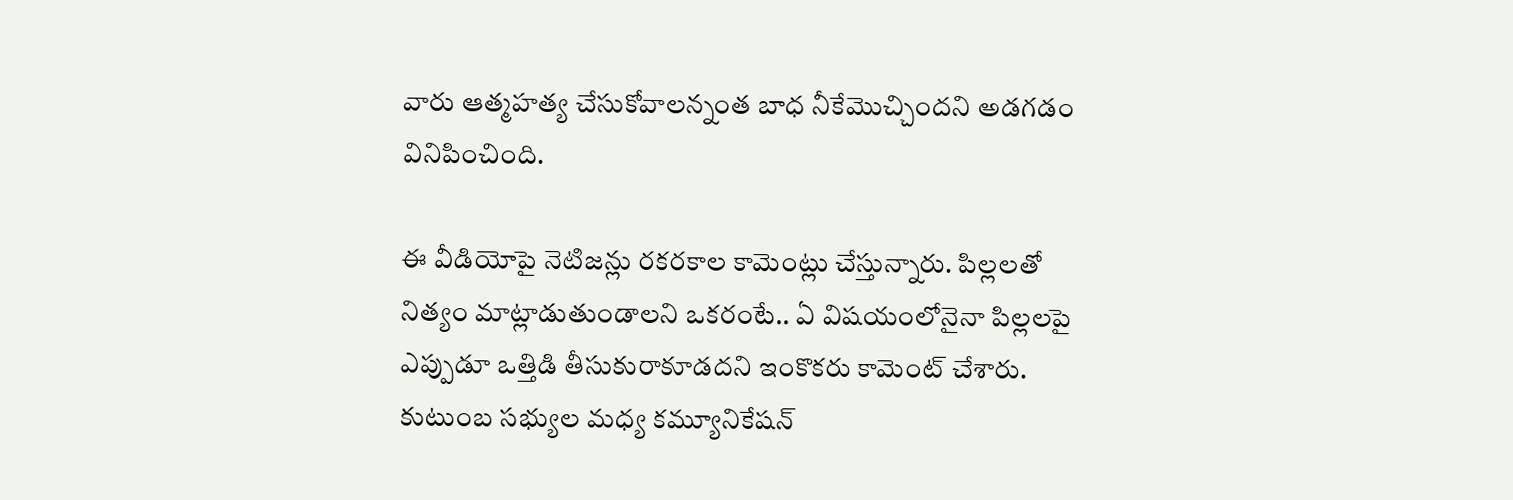వారు ఆత్మహత్య చేసుకోవాలన్నంత బాధ నీకేమొచ్చిందని అడగడం వినిపించింది.

ఈ వీడియోపై నెటిజన్లు రకరకాల కామెంట్లు చేస్తున్నారు. పిల్లలతో నిత్యం మాట్లాడుతుండాలని ఒకరంటే.. ఏ విషయంలోనైనా పిల్లలపై ఎప్పుడూ ఒత్తిడి తీసుకురాకూడదని ఇంకొకరు కామెంట్ చేశారు. కుటుంబ సభ్యుల మధ్య కమ్యూనికేషన్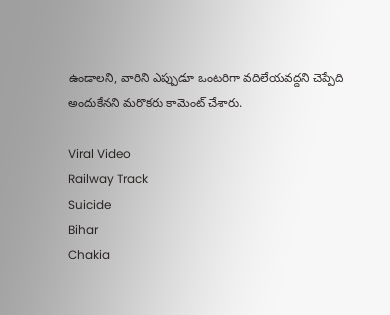ఉండాలని, వారిని ఎప్పుడూ ఒంటరిగా వదిలేయవద్దని చెప్పేది అందుకేనని మరొకరు కామెంట్ చేశారు.

Viral Video
Railway Track
Suicide
Bihar
Chakia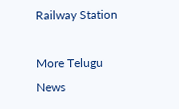Railway Station

More Telugu News